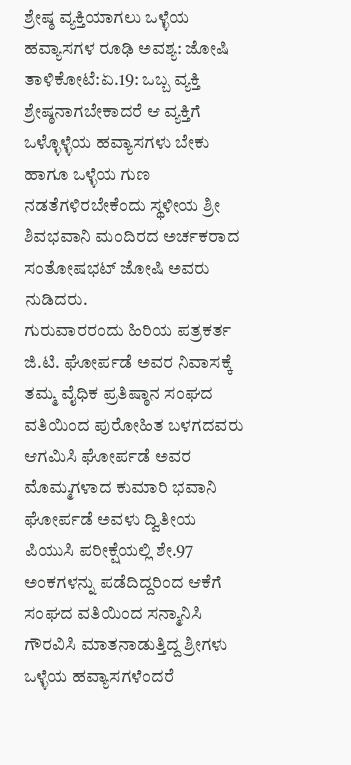ಶ್ರೇಷ್ಠ ವ್ಯಕ್ತಿಯಾಗಲು ಒಳ್ಳೆಯ ಹವ್ಯಾಸಗಳ ರೂಢಿ ಅವಶ್ಯ: ಜೋಷಿ
ತಾಳಿಕೋಟೆ:ಏ.19: ಒಬ್ಬ ವ್ಯಕ್ತಿ ಶ್ರೇಷ್ಠನಾಗಬೇಕಾದರೆ ಆ ವ್ಯಕ್ತಿಗೆ ಒಳ್ಳೊಳ್ಳೆಯ ಹವ್ಯಾಸಗಳು ಬೇಕು ಹಾಗೂ ಒಳ್ಳೆಯ ಗುಣ ನಡತೆಗಳಿರಬೇಕೆಂದು ಸ್ಥಳೀಯ ಶ್ರೀ ಶಿವಭವಾನಿ ಮಂದಿರದ ಅರ್ಚಕರಾದ ಸಂತೋಷಭಟ್ ಜೋಷಿ ಅವರು ನುಡಿದರು.
ಗುರುವಾರರಂದು ಹಿರಿಯ ಪತ್ರಕರ್ತ ಜಿ.ಟಿ. ಘೋರ್ಪಡೆ ಅವರ ನಿವಾಸಕ್ಕೆ ತಮ್ಮ ವೈಧಿಕ ಪ್ರತಿಷ್ಠಾನ ಸಂಘದ ವತಿಯಿಂದ ಪುರೋಹಿತ ಬಳಗದವರು ಆಗಮಿಸಿ ಘೋರ್ಪಡೆ ಅವರ ಮೊಮ್ಮಗಳಾದ ಕುಮಾರಿ ಭವಾನಿ ಘೋರ್ಪಡೆ ಅವಳು ದ್ವಿತೀಯ ಪಿಯುಸಿ ಪರೀಕ್ಷೆಯಲ್ಲಿ ಶೇ.97 ಅಂಕಗಳನ್ನು ಪಡೆದಿದ್ದರಿಂದ ಆಕೆಗೆ ಸಂಘದ ವತಿಯಿಂದ ಸನ್ಮಾನಿಸಿ ಗೌರವಿಸಿ ಮಾತನಾಡುತ್ತಿದ್ದ ಶ್ರೀಗಳು ಒಳ್ಳೆಯ ಹವ್ಯಾಸಗಳೆಂದರೆ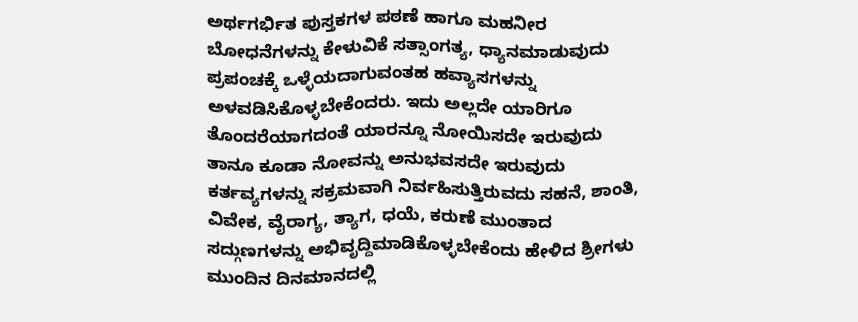ಅರ್ಥಗರ್ಭಿತ ಪುಸ್ತಕಗಳ ಪಠಣೆ ಹಾಗೂ ಮಹನೀರ ಬೋಧನೆಗಳನ್ನು ಕೇಳುವಿಕೆ ಸತ್ಸಾಂಗತ್ಯ, ಧ್ಯಾನಮಾಡುವುದು ಪ್ರಪಂಚಕ್ಕೆ ಒಳ್ಳೆಯದಾಗುವಂತಹ ಹವ್ಯಾಸಗಳನ್ನು ಅಳವಡಿಸಿಕೊಳ್ಳಬೇಕೆಂದರು. ಇದು ಅಲ್ಲದೇ ಯಾರಿಗೂ ತೊಂದರೆಯಾಗದಂತೆ ಯಾರನ್ನೂ ನೋಯಿಸದೇ ಇರುವುದು ತಾನೂ ಕೂಡಾ ನೋವನ್ನು ಅನುಭವಸದೇ ಇರುವುದು ಕರ್ತವ್ಯಗಳನ್ನು ಸಕ್ರಮವಾಗಿ ನಿರ್ವಹಿಸುತ್ತಿರುವದು ಸಹನೆ, ಶಾಂತಿ, ವಿವೇಕ, ವೈರಾಗ್ಯ, ತ್ಯಾಗ, ಧಯೆ, ಕರುಣೆ ಮುಂತಾದ ಸದ್ಗುಣಗಳನ್ನು ಅಭಿವೃದ್ದಿಮಾಡಿಕೊಳ್ಳಬೇಕೆಂದು ಹೇಳಿದ ಶ್ರೀಗಳು ಮುಂದಿನ ದಿನಮಾನದಲ್ಲಿ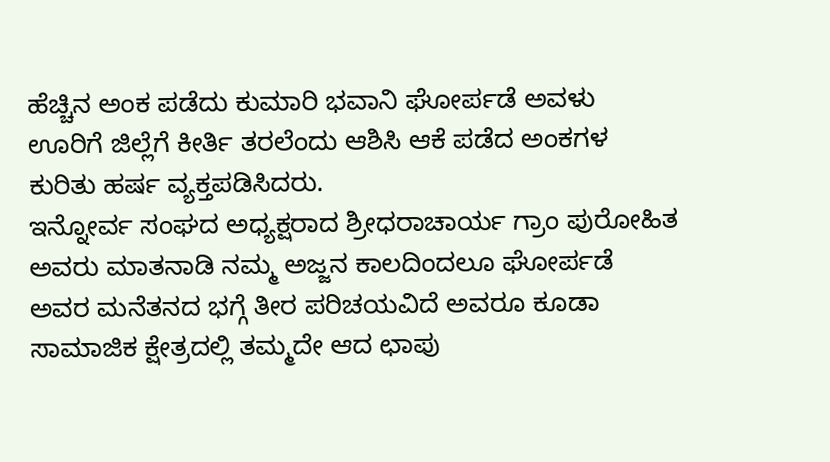ಹೆಚ್ಚಿನ ಅಂಕ ಪಡೆದು ಕುಮಾರಿ ಭವಾನಿ ಘೋರ್ಪಡೆ ಅವಳು ಊರಿಗೆ ಜಿಲ್ಲೆಗೆ ಕೀರ್ತಿ ತರಲೆಂದು ಆಶಿಸಿ ಆಕೆ ಪಡೆದ ಅಂಕಗಳ ಕುರಿತು ಹರ್ಷ ವ್ಯಕ್ತಪಡಿಸಿದರು.
ಇನ್ನೋರ್ವ ಸಂಘದ ಅಧ್ಯಕ್ಷರಾದ ಶ್ರೀಧರಾಚಾರ್ಯ ಗ್ರಾಂ ಪುರೋಹಿತ ಅವರು ಮಾತನಾಡಿ ನಮ್ಮ ಅಜ್ಜನ ಕಾಲದಿಂದಲೂ ಘೋರ್ಪಡೆ ಅವರ ಮನೆತನದ ಭಗ್ಗೆ ತೀರ ಪರಿಚಯವಿದೆ ಅವರೂ ಕೂಡಾ ಸಾಮಾಜಿಕ ಕ್ಷೇತ್ರದಲ್ಲಿ ತಮ್ಮದೇ ಆದ ಛಾಪು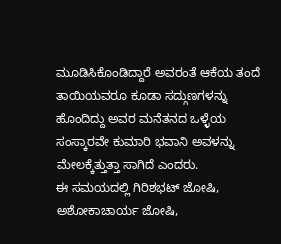ಮೂಡಿಸಿಕೊಂಡಿದ್ದಾರೆ ಅವರಂತೆ ಆಕೆಯ ತಂದೆ ತಾಯಿಯವರೂ ಕೂಡಾ ಸದ್ಗುಣಗಳನ್ನು ಹೊಂದಿದ್ದು ಅವರ ಮನೆತನದ ಒಳ್ಳೆಯ ಸಂಸ್ಕಾರವೇ ಕುಮಾರಿ ಭವಾನಿ ಅವಳನ್ನು ಮೇಲಕ್ಕೆತ್ತುತ್ತಾ ಸಾಗಿದೆ ಎಂದರು.
ಈ ಸಮಯದಲ್ಲಿ ಗಿರಿಶಭಟ್ ಜೋಷಿ, ಅಶೋಕಾಚಾರ್ಯ ಜೋಷಿ,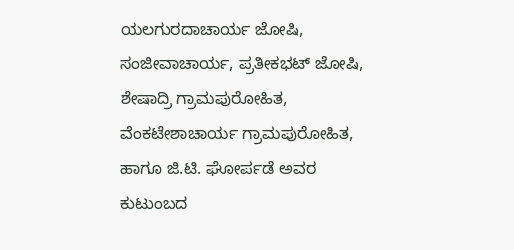ಯಲಗುರದಾಚಾರ್ಯ ಜೋಷಿ, ಸಂಜೀವಾಚಾರ್ಯ, ಪ್ರತೀಕಭಟ್ ಜೋಷಿ, ಶೇಷಾದ್ರಿ ಗ್ರಾಮಪುರೋಹಿತ, ವೆಂಕಟೇಶಾಚಾರ್ಯ ಗ್ರಾಮಪುರೋಹಿತ, ಹಾಗೂ ಜಿ.ಟಿ. ಘೋರ್ಪಡೆ ಅವರ ಕುಟುಂಬದ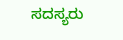ಸದಸ್ಯರು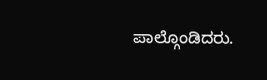ಪಾಲ್ಗೊಂಡಿದರು.